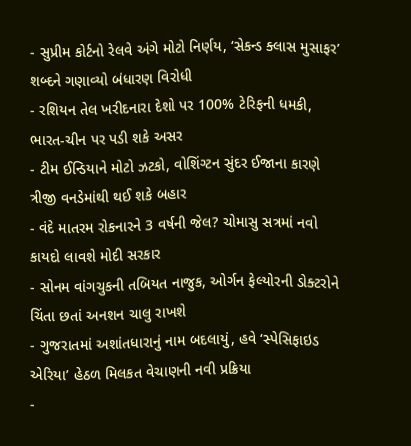- સુપ્રીમ કોર્ટનો રેલવે અંગે મોટો નિર્ણય, ‘સેકન્ડ ક્લાસ મુસાફર’ શબ્દને ગણાવ્યો બંધારણ વિરોધી
- રશિયન તેલ ખરીદનારા દેશો પર 100% ટેરિફની ધમકી, ભારત-ચીન પર પડી શકે અસર
- ટીમ ઈન્ડિયાને મોટો ઝટકો, વોશિંગ્ટન સુંદર ઈજાના કારણે ત્રીજી વનડેમાંથી થઈ શકે બહાર
- વંદે માતરમ રોકનારને 3 વર્ષની જેલ? ચોમાસુ સત્રમાં નવો કાયદો લાવશે મોદી સરકાર
- સોનમ વાંગચુકની તબિયત નાજુક, ઓર્ગન ફેલ્યોરની ડોક્ટરોને ચિંતા છતાં અનશન ચાલુ રાખશે
- ગુજરાતમાં અશાંતધારાનું નામ બદલાયું, હવે ‘સ્પેસિફાઇડ એરિયા’ હેઠળ મિલકત વેચાણની નવી પ્રક્રિયા
-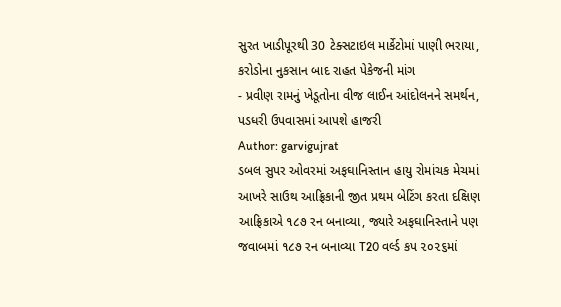સુરત ખાડીપૂરથી 30 ટેક્સટાઇલ માર્કેટોમાં પાણી ભરાયા, કરોડોના નુકસાન બાદ રાહત પેકેજની માંગ
- પ્રવીણ રામનું ખેડૂતોના વીજ લાઈન આંદોલનને સમર્થન, પડધરી ઉપવાસમાં આપશે હાજરી
Author: garvigujrat
ડબલ સુપર ઓવરમાં અફઘાનિસ્તાન હાયુ રોમાંચક મેચમાં આખરે સાઉથ આફ્રિકાની જીત પ્રથમ બેટિંગ કરતા દક્ષિણ આફ્રિકાએ ૧૮૭ રન બનાવ્યા, જ્યારે અફઘાનિસ્તાને પણ જવાબમાં ૧૮૭ રન બનાવ્યા T20 વર્લ્ડ કપ ૨૦૨૬માં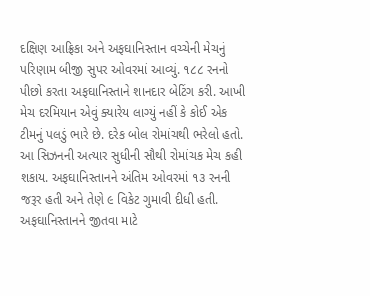દક્ષિણ આફ્રિકા અને અફઘાનિસ્તાન વચ્ચેની મેચનું પરિણામ બીજી સુપર ઓવરમાં આવ્યું. ૧૮૮ રનનો પીછો કરતા અફઘાનિસ્તાને શાનદાર બેટિંગ કરી. આખી મેચ દરમિયાન એવું ક્યારેય લાગ્યું નહીં કે કોઈ એક ટીમનું પલડું ભારે છે. દરેક બોલ રોમાંચથી ભરેલો હતો. આ સિઝનની અત્યાર સુધીની સૌથી રોમાંચક મેચ કહી શકાય. અફઘાનિસ્તાનને અંતિમ ઓવરમાં ૧૩ રનની જરૂર હતી અને તેણે ૯ વિકેટ ગુમાવી દીધી હતી. અફઘાનિસ્તાનને જીતવા માટે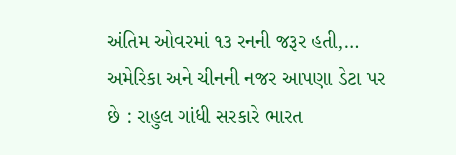અંતિમ ઓવરમાં ૧૩ રનની જરૂર હતી,…
અમેરિકા અને ચીનની નજર આપણા ડેટા પર છે : રાહુલ ગાંધી સરકારે ભારત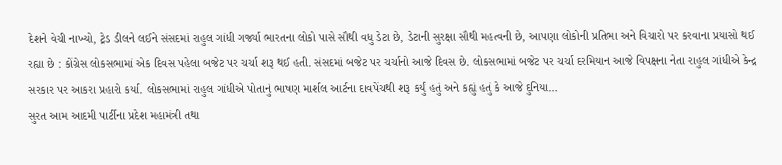દેશને વેચી નાખ્યો, ટ્રેડ ડીલને લઈને સંસદમાં રાહુલ ગાંધી ગર્જ્યા ભારતના લોકો પાસે સૌથી વધુ ડેટા છે, ડેટાની સુરક્ષા સૌથી મહત્વની છે, આપણા લોકોની પ્રતિભા અને વિચારો પર કરવાના પ્રયાસો થઈ રહ્યા છે : કોંગ્રેસ લોકસભામાં એક દિવસ પહેલા બજેટ પર ચર્ચા શરૂ થઈ હતી. સંસદમાં બજેટ પર ચર્ચાનો આજે દિવસ છે. લોકસભામાં બજેટ પર ચર્ચા દરમિયાન આજે વિપક્ષના નેતા રાહુલ ગાંધીએ કેન્દ્ર સરકાર પર આકરા પ્રહારો કર્યા. લોકસભામાં રાહુલ ગાંધીએ પોતાનું ભાષણ માર્શલ આર્ટના દાવપેંચથી શરૂ કર્યું હતું અને કહ્યું હતું કે આજે દુનિયા…
સુરત આમ આદમી પાર્ટીના પ્રદેશ મહામંત્રી તથા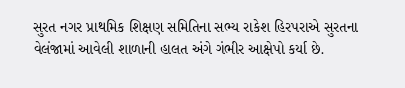સુરત નગર પ્રાથમિક શિક્ષણ સમિતિના સભ્ય રાકેશ હિરપરાએ સુરતના વેલંજામાં આવેલી શાળાની હાલત અંગે ગંભીર આક્ષેપો કર્યા છે.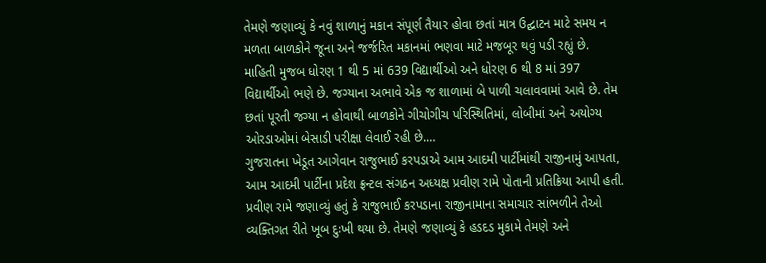તેમણે જણાવ્યું કે નવું શાળાનું મકાન સંપૂર્ણ તૈયાર હોવા છતાં માત્ર ઉદ્ઘાટન માટે સમય ન મળતા બાળકોને જૂના અને જર્જરિત મકાનમાં ભણવા માટે મજબૂર થવું પડી રહ્યું છે. માહિતી મુજબ ધોરણ 1 થી 5 માં 639 વિદ્યાર્થીઓ અને ધોરણ 6 થી 8 માં 397 વિદ્યાર્થીઓ ભણે છે. જગ્યાના અભાવે એક જ શાળામાં બે પાળી ચલાવવામાં આવે છે. તેમ છતાં પૂરતી જગ્યા ન હોવાથી બાળકોને ગીચોગીચ પરિસ્થિતિમાં, લોબીમાં અને અયોગ્ય ઓરડાઓમાં બેસાડી પરીક્ષા લેવાઈ રહી છે.…
ગુજરાતના ખેડૂત આગેવાન રાજુભાઈ કરપડાએ આમ આદમી પાર્ટીમાંથી રાજીનામું આપતા, આમ આદમી પાર્ટીના પ્રદેશ ફ્રન્ટલ સંગઠન અધ્યક્ષ પ્રવીણ રામે પોતાની પ્રતિક્રિયા આપી હતી. પ્રવીણ રામે જણાવ્યું હતું કે રાજુભાઈ કરપડાના રાજીનામાના સમાચાર સાંભળીને તેઓ વ્યક્તિગત રીતે ખૂબ દુઃખી થયા છે. તેમણે જણાવ્યું કે હડદડ મુકામે તેમણે અને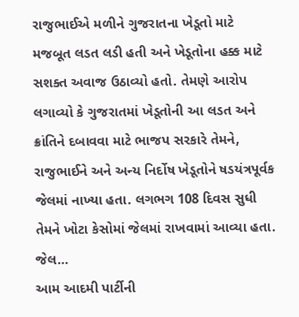રાજુભાઈએ મળીને ગુજરાતના ખેડૂતો માટે મજબૂત લડત લડી હતી અને ખેડૂતોના હક્ક માટે સશક્ત અવાજ ઉઠાવ્યો હતો. તેમણે આરોપ લગાવ્યો કે ગુજરાતમાં ખેડૂતોની આ લડત અને ક્રાંતિને દબાવવા માટે ભાજપ સરકારે તેમને, રાજુભાઈને અને અન્ય નિર્દોષ ખેડૂતોને ષડયંત્રપૂર્વક જેલમાં નાખ્યા હતા. લગભગ 108 દિવસ સુધી તેમને ખોટા કેસોમાં જેલમાં રાખવામાં આવ્યા હતા. જેલ…
આમ આદમી પાર્ટીની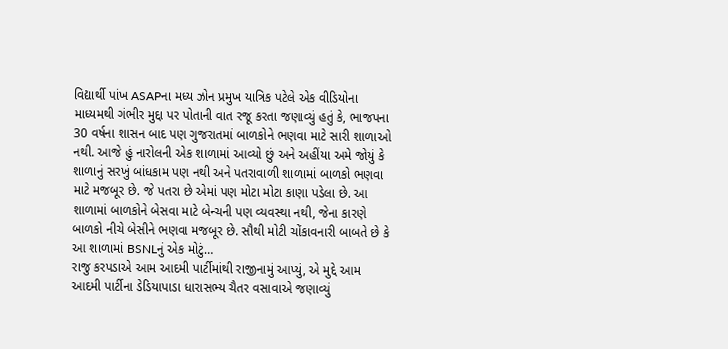વિદ્યાર્થી પાંખ ASAPના મધ્ય ઝોન પ્રમુખ યાત્રિક પટેલે એક વીડિયોના માધ્યમથી ગંભીર મુદ્દા પર પોતાની વાત રજૂ કરતા જણાવ્યું હતું કે, ભાજપના 30 વર્ષના શાસન બાદ પણ ગુજરાતમાં બાળકોને ભણવા માટે સારી શાળાઓ નથી. આજે હું નારોલની એક શાળામાં આવ્યો છું અને અહીંયા અમે જોયું કે શાળાનું સરખું બાંધકામ પણ નથી અને પતરાવાળી શાળામાં બાળકો ભણવા માટે મજબૂર છે. જે પતરા છે એમાં પણ મોટા મોટા કાણા પડેલા છે. આ શાળામાં બાળકોને બેસવા માટે બેન્ચની પણ વ્યવસ્થા નથી, જેના કારણે બાળકો નીચે બેસીને ભણવા મજબૂર છે. સૌથી મોટી ચોંકાવનારી બાબતે છે કે આ શાળામાં BSNLનું એક મોટું…
રાજુ કરપડાએ આમ આદમી પાર્ટીમાંથી રાજીનામું આપ્યું, એ મુદ્દે આમ આદમી પાર્ટીના ડેડિયાપાડા ધારાસભ્ય ચૈતર વસાવાએ જણાવ્યું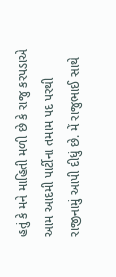હતું કે મને માહિતી મળી છે કે રાજુ કરપડાએ આમ આદમી પાર્ટીના તમામ પદ પરથી રાજીનામું આપી દીધું છે. મેં રાજુભાઈ સાથે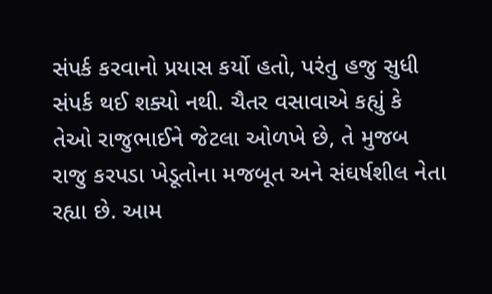સંપર્ક કરવાનો પ્રયાસ કર્યો હતો, પરંતુ હજુ સુધી સંપર્ક થઈ શક્યો નથી. ચૈતર વસાવાએ કહ્યું કે તેઓ રાજુભાઈને જેટલા ઓળખે છે, તે મુજબ રાજુ કરપડા ખેડૂતોના મજબૂત અને સંઘર્ષશીલ નેતા રહ્યા છે. આમ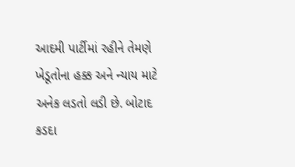આદમી પાર્ટીમાં રહીને તેમણે ખેડૂતોના હક્ક અને ન્યાય માટે અનેક લડતો લડી છે. બોટાદ કડદા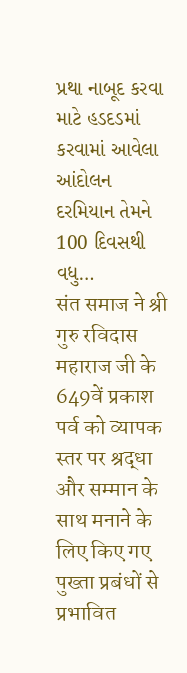પ્રથા નાબૂદ કરવા માટે હડદડમાં કરવામાં આવેલા આંદોલન દરમિયાન તેમને 100 દિવસથી વધુ…
संत समाज ने श्री गुरु रविदास महाराज जी के 649वें प्रकाश पर्व को व्यापक स्तर पर श्रद्धा और सम्मान के साथ मनाने के लिए किए गए पुख्ता प्रबंधों से प्रभावित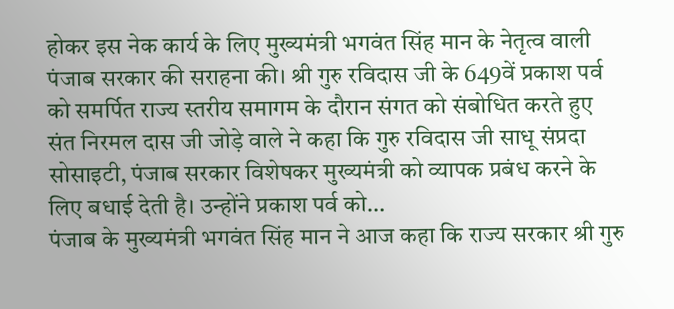होकर इस नेक कार्य के लिए मुख्यमंत्री भगवंत सिंह मान के नेतृत्व वाली पंजाब सरकार की सराहना की। श्री गुरु रविदास जी के 649वें प्रकाश पर्व को समर्पित राज्य स्तरीय समागम के दौरान संगत को संबोधित करते हुए संत निरमल दास जी जोड़े वाले ने कहा कि गुरु रविदास जी साधू संप्रदा सोसाइटी, पंजाब सरकार विशेषकर मुख्यमंत्री को व्यापक प्रबंध करने के लिए बधाई देती है। उन्होंने प्रकाश पर्व को…
पंजाब के मुख्यमंत्री भगवंत सिंह मान ने आज कहा कि राज्य सरकार श्री गुरु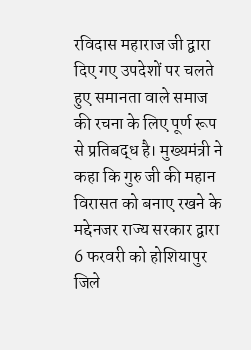रविदास महाराज जी द्वारा दिए गए उपदेशों पर चलते हुए समानता वाले समाज की रचना के लिए पूर्ण रूप से प्रतिबद्ध है। मुख्यमंत्री ने कहा कि गुरु जी की महान विरासत को बनाए रखने के मद्देनजर राज्य सरकार द्वारा 6 फरवरी को होशियापुर जिले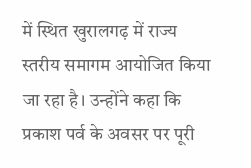में स्थित खुरालगढ़ में राज्य स्तरीय समागम आयोजित किया जा रहा है। उन्होंने कहा कि प्रकाश पर्व के अवसर पर पूरी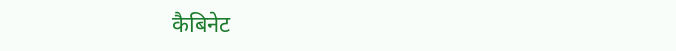कैबिनेट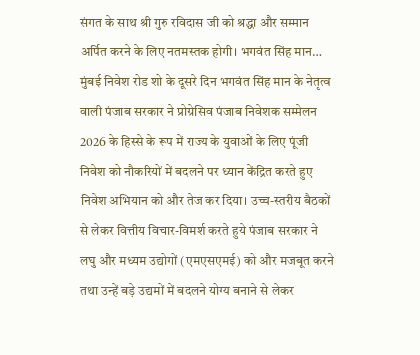संगत के साथ श्री गुरु रविदास जी को श्रद्धा और सम्मान अर्पित करने के लिए नतमस्तक होगी। भगवंत सिंह मान…
मुंबई निवेश रोड शो के दूसरे दिन भगवंत सिंह मान के नेतृत्व वाली पंजाब सरकार ने प्रोग्रेसिव पंजाब निवेशक सम्मेलन 2026 के हिस्से के रूप में राज्य के युवाओं के लिए पूंजी निवेश को नौकरियों में बदलने पर ध्यान केंद्रित करते हुए निवेश अभियान को और तेज कर दिया। उच्च-स्तरीय बैठकों से लेकर वित्तीय विचार-विमर्श करते हुये पंजाब सरकार ने लघु और मध्यम उद्योगों (एमएसएमई) को और मजबूत करने तथा उन्हें बड़े उद्यमों में बदलने योग्य बनाने से लेकर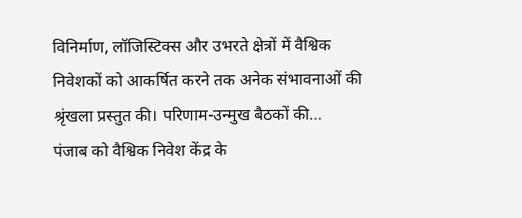विनिर्माण, लॉजिस्टिक्स और उभरते क्षेत्रों में वैश्विक निवेशकों को आकर्षित करने तक अनेक संभावनाओं की श्रृंखला प्रस्तुत की। परिणाम-उन्मुख बैठकों की…
पंजाब को वैश्विक निवेश केंद्र के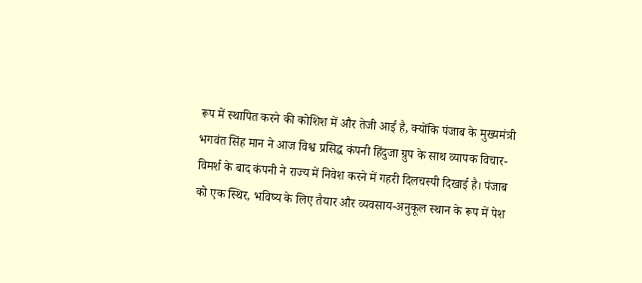रूप में स्थापित करने की कोशिश में और तेजी आई है, क्योंकि पंजाब के मुख्यमंत्री भगवंत सिंह मान ने आज विश्व प्रसिद्ध कंपनी हिंदुजा ग्रुप के साथ व्यापक विचार-विमर्श के बाद कंपनी ने राज्य में निवेश करने में गहरी दिलचस्पी दिखाई है। पंजाब को एक स्थिर, भविष्य के लिए तैयार और व्यवसाय-अनुकूल स्थान के रूप में पेश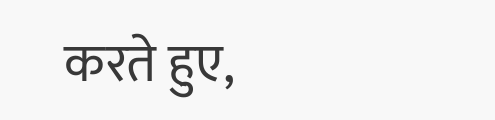करते हुए,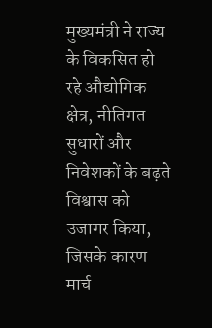मुख्यमंत्री ने राज्य के विकसित हो रहे औद्योगिक क्षेत्र, नीतिगत सुधारों और निवेशकों के बढ़ते विश्वास को उजागर किया, जिसके कारण मार्च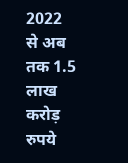2022 से अब तक 1.5 लाख करोड़ रुपये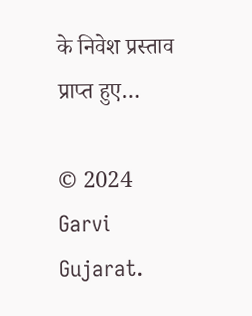के निवेश प्रस्ताव प्राप्त हुए…

© 2024 Garvi Gujarat.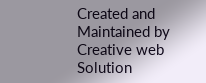Created and Maintained by Creative web Solution